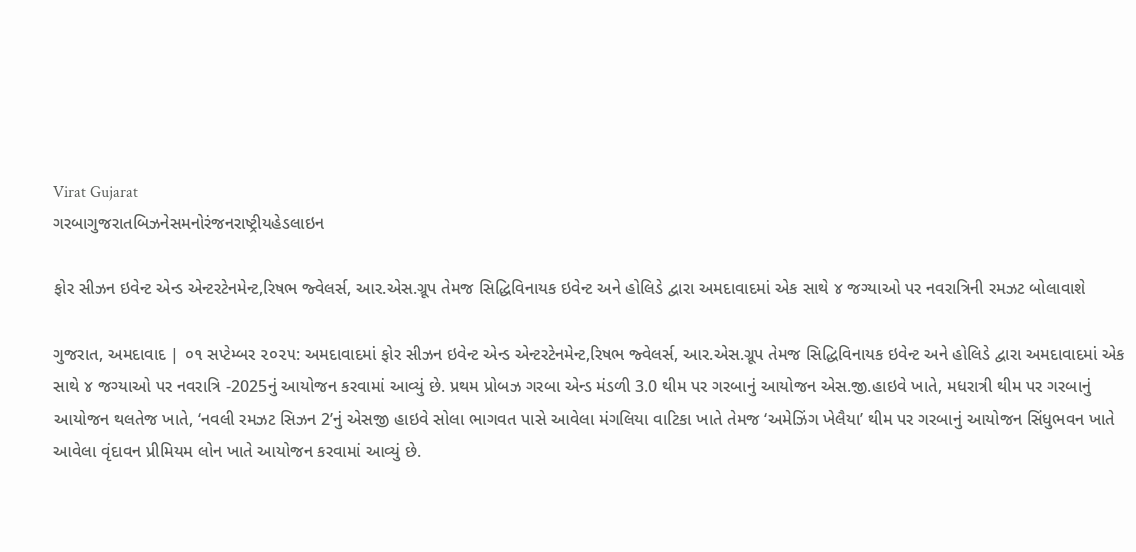Virat Gujarat
ગરબાગુજરાતબિઝનેસમનોરંજનરાષ્ટ્રીયહેડલાઇન

ફોર સીઝન ઇવેન્ટ એન્ડ એન્ટરટેનમેન્ટ,રિષભ જ્વેલર્સ, આર.એસ.ગ્રૂપ તેમજ સિદ્ધિવિનાયક ઇવેન્ટ અને હોલિડે દ્વારા અમદાવાદમાં એક સાથે ૪ જગ્યાઓ પર નવરાત્રિની રમઝટ બોલાવાશે

ગુજરાત, અમદાવાદ | ૦૧ સપ્ટેમ્બર ૨૦૨૫: અમદાવાદમાં ફોર સીઝન ઇવેન્ટ એન્ડ એન્ટરટેનમેન્ટ,રિષભ જ્વેલર્સ, આર.એસ.ગ્રૂપ તેમજ સિદ્ધિવિનાયક ઇવેન્ટ અને હોલિડે દ્વારા અમદાવાદમાં એક સાથે ૪ જગ્યાઓ પર નવરાત્રિ -2025નું આયોજન કરવામાં આવ્યું છે. પ્રથમ પ્રોબઝ ગરબા એન્ડ મંડળી 3.0 થીમ પર ગરબાનું આયોજન એસ.જી.હાઇવે ખાતે, મધરાત્રી થીમ પર ગરબાનું આયોજન થલતેજ ખાતે, ‘નવલી રમઝટ સિઝન 2’નું એસજી હાઇવે સોલા ભાગવત પાસે આવેલા મંગલિયા વાટિકા ખાતે તેમજ ‘અમેઝિંગ ખેલૈયા’ થીમ પર ગરબાનું આયોજન સિંધુભવન ખાતે આવેલા વૃંદાવન પ્રીમિયમ લોન ખાતે આયોજન કરવામાં આવ્યું છે.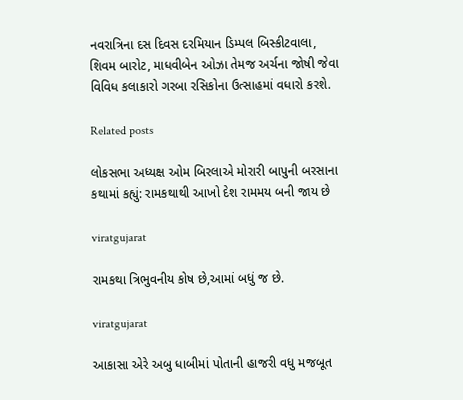નવરાત્રિના દસ દિવસ દરમિયાન ડિમ્પલ બિસ્કીટવાલા, શિવમ બારોટ, માધવીબેન ઓઝા તેમજ અર્ચના જોષી જેવા વિવિધ કલાકારો ગરબા રસિકોના ઉત્સાહમાં વધારો કરશે.

Related posts

લોકસભા અધ્યક્ષ ઓમ બિરલાએ મોરારી બાપુની બરસાના કથામાં કહ્યું: રામકથાથી આખો દેશ રામમય બની જાય છે

viratgujarat

રામકથા ત્રિભુવનીય કોષ છે,આમાં બધું જ છે.

viratgujarat

આકાસા એરે અબુ ધાબીમાં પોતાની હાજરી વધુ મજબૂત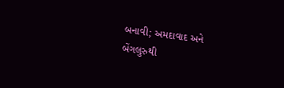બનાવી; અમદાવાદ અને બેંગલુરુથી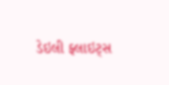ડેઇલી ફ્લાઇટ્સ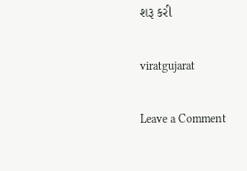શરૂ કરી

viratgujarat

Leave a Comment